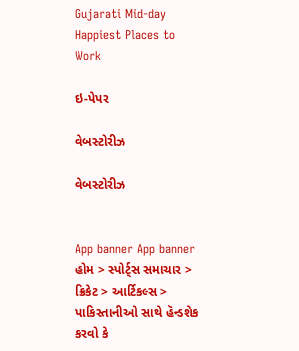Gujarati Mid-day
Happiest Places to Work

ઇ-પેપર

વેબસ્ટોરીઝ

વેબસ્ટોરીઝ


App banner App banner
હોમ > સ્પોર્ટ્સ સમાચાર > ક્રિકેટ > આર્ટિકલ્સ > પાકિસ્તાનીઓ સાથે હૅન્ડશેક કરવો કે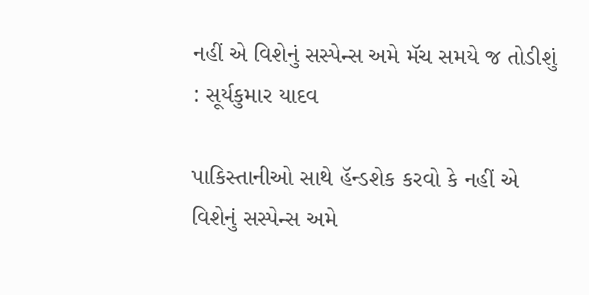નહીં એ વિશેનું સસ્પેન્સ અમે મૅચ સમયે જ તોડીશું : સૂર્યકુમાર યાદવ

પાકિસ્તાનીઓ સાથે હૅન્ડશેક કરવો કે નહીં એ વિશેનું સસ્પેન્સ અમે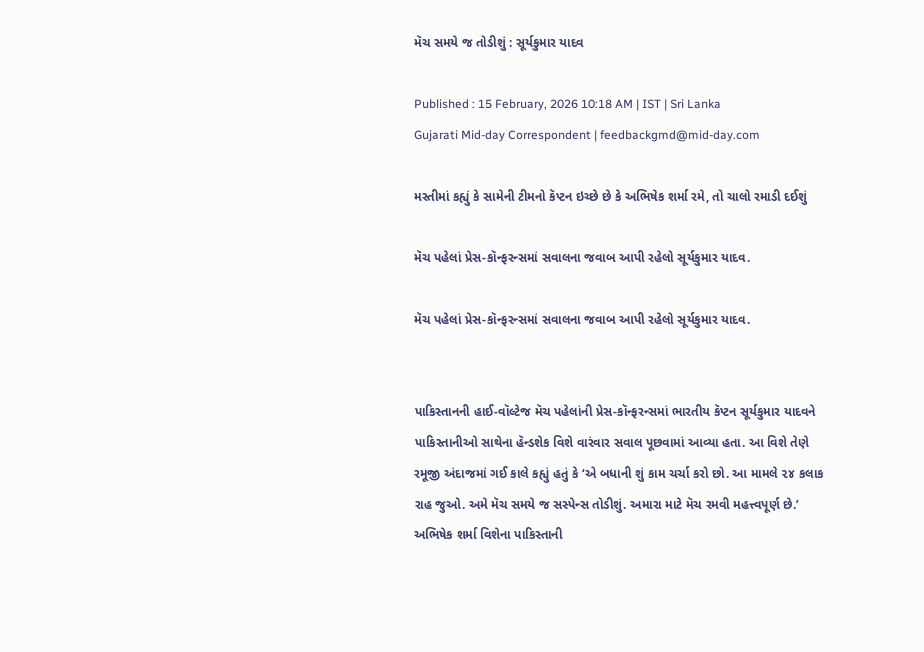મૅચ સમયે જ તોડીશું : સૂર્યકુમાર યાદવ

Published : 15 February, 2026 10:18 AM | IST | Sri Lanka
Gujarati Mid-day Correspondent | feedbackgmd@mid-day.com

મસ્તીમાં કહ્યું કે સામેની ટીમનો કૅપ્ટન ઇચ્છે છે કે અભિષેક શર્મા રમે, તો ચાલો રમાડી દઈશું

મૅચ પહેલાં પ્રેસ-કૉન્ફરન્સમાં સવાલના જવાબ આપી રહેલો સૂર્યકુમાર યાદવ.

મૅચ પહેલાં પ્રેસ-કૉન્ફરન્સમાં સવાલના જવાબ આપી રહેલો સૂર્યકુમાર યાદવ.


પાકિસ્તાનની હાઈ-વૉલ્ટેજ મૅચ પહેલાંની પ્રેસ-કૉન્ફરન્સમાં ભારતીય કૅપ્ટન સૂર્યકુમાર યાદવને પાકિસ્તાનીઓ સાથેના હૅન્ડશેક વિશે વારંવાર સવાલ પૂછવામાં આવ્યા હતા. આ વિશે તેણે રમૂજી અંદાજમાં ગઈ કાલે કહ્યું હતું કે ‘એ બધાની શું કામ ચર્ચા કરો છો. આ મામલે ૨૪ કલાક રાહ જુઓ. અમે મૅચ સમયે જ સસ્પેન્સ તોડીશું. અમારા માટે મૅચ રમવી મહત્ત્વપૂર્ણ છે.’ અભિષેક શર્મા વિશેના પાકિસ્તાની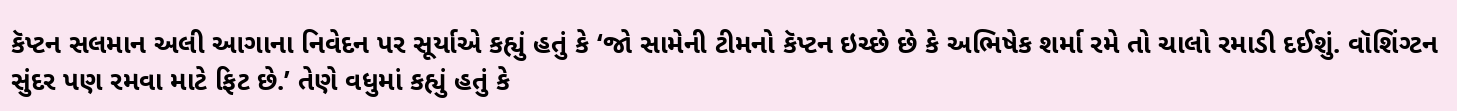કૅપ્ટન સલમાન અલી આગાના નિવેદન પર સૂર્યાએ કહ્યું હતું કે ‘જો સામેની ટીમનો કૅપ્ટન ઇચ્છે છે કે અભિષેક શર્મા રમે તો ચાલો રમાડી દઈશું. વૉશિંગ્ટન સુંદર પણ રમવા માટે ફિટ છે.’ તેણે વધુમાં કહ્યું હતું કે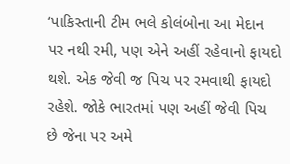‘પાકિસ્તાની ટીમ ભલે કોલંબોના આ મેદાન પર નથી રમી, પણ એને અહીં રહેવાનો ફાયદો થશે. એક જેવી જ પિચ પર રમવાથી ફાયદો રહેશે. જોકે ભારતમાં પણ અહીં જેવી પિચ છે જેના પર અમે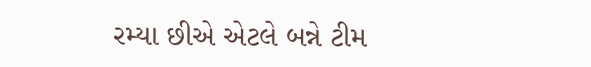રમ્યા છીએ એટલે બન્ને ટીમ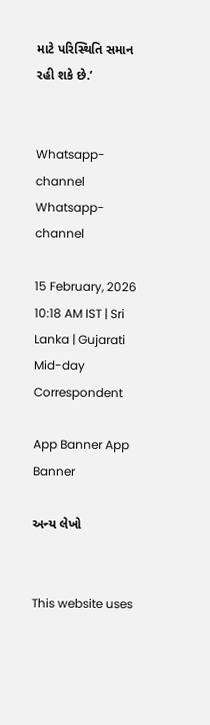માટે પરિસ્થિતિ સમાન રહી શકે છે.’


Whatsapp-channel Whatsapp-channel

15 February, 2026 10:18 AM IST | Sri Lanka | Gujarati Mid-day Correspondent

App Banner App Banner

અન્ય લેખો


This website uses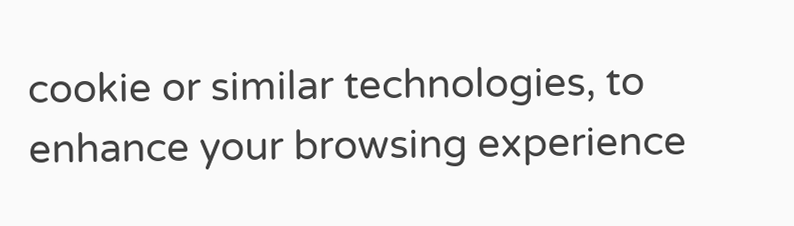cookie or similar technologies, to enhance your browsing experience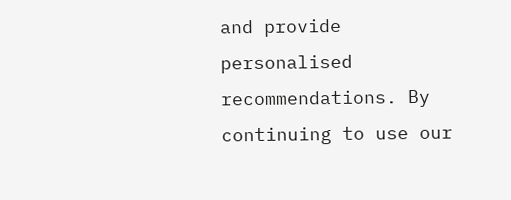and provide personalised recommendations. By continuing to use our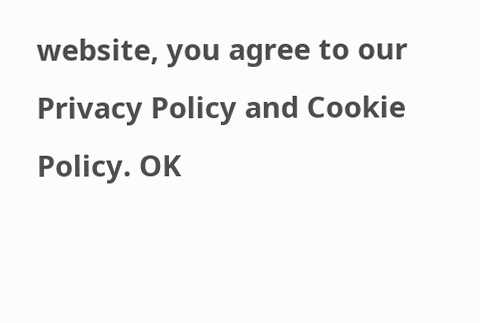website, you agree to our Privacy Policy and Cookie Policy. OK